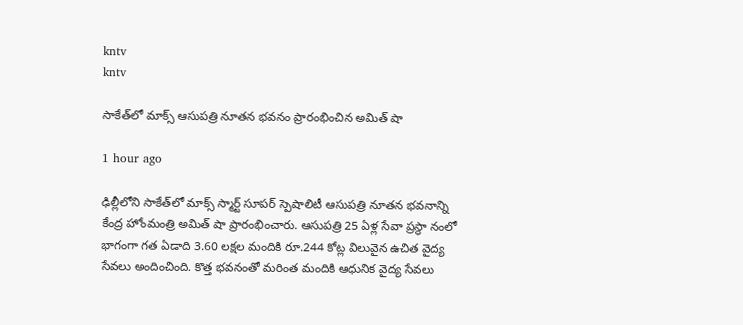kntv
kntv

సాకేత్‌లో మాక్స్ ఆసుపత్రి నూతన భవనం ప్రారంభించిన అమిత్ షా

1 hour ago

ఢిల్లీలోని సాకేత్‌లో మాక్స్ స్మార్ట్ సూపర్ స్పెషాలిటీ ఆసుపత్రి నూతన భవనాన్ని కేంద్ర హోంమంత్రి అమిత్ షా ప్రారంభించారు. ఆసుపత్రి 25 ఏళ్ల సేవా ప్రస్థా నంలో భాగంగా గత ఏడాది 3.60 లక్షల మందికి రూ.244 కోట్ల విలువైన ఉచిత వైద్య సేవలు అందించింది. కొత్త భవనంతో మరింత మందికి ఆధునిక వైద్య సేవలు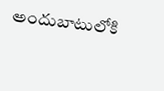అందుబాటులోకి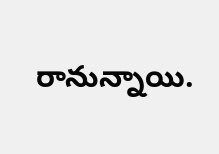రానున్నాయి.